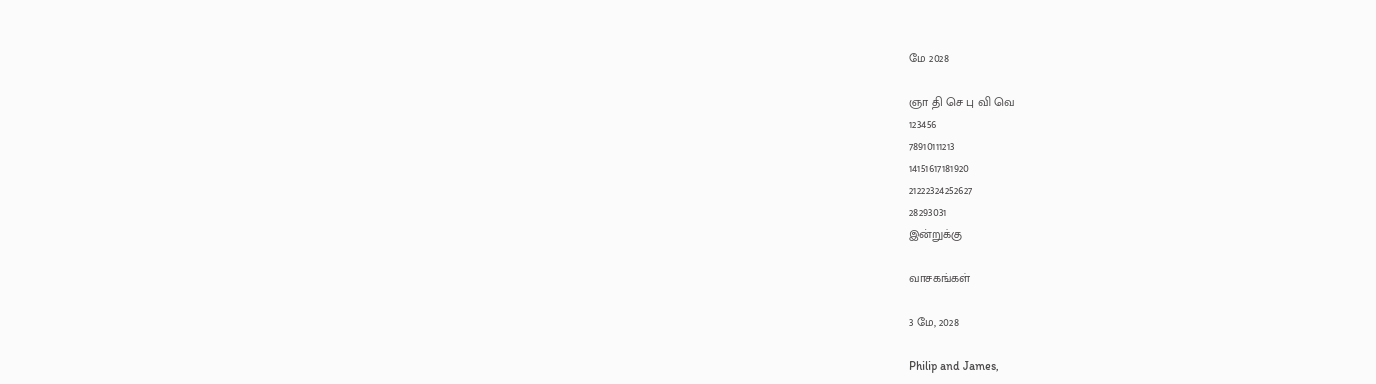மே 2028

ஞா தி செ பு வி வெ
123456
78910111213
14151617181920
21222324252627
28293031
இன்றுக்கு

வாசகங்கள்

3 மே, 2028

Philip and James,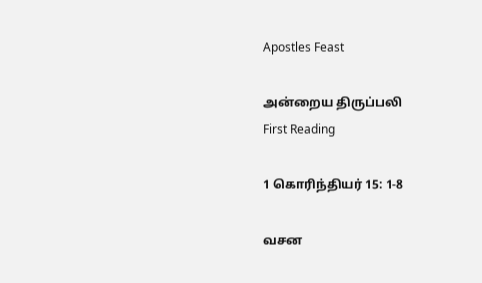Apostles Feast

அன்றைய திருப்பலி
First Reading

1 கொரிந்தியர் 15: 1-8

வசன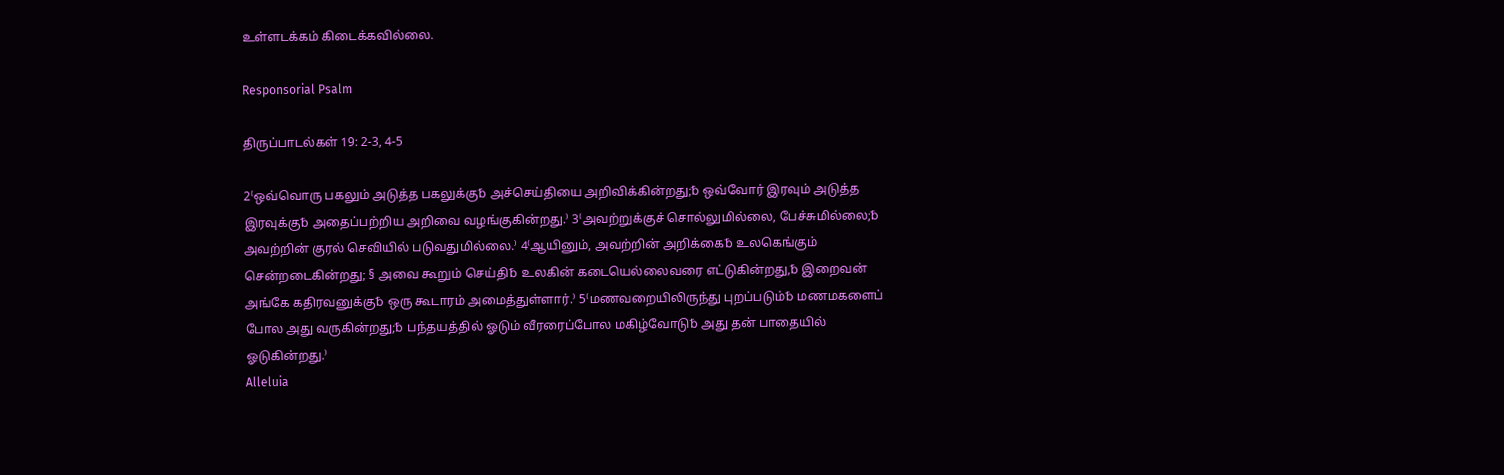உள்ளடக்கம் கிடைக்கவில்லை.

Responsorial Psalm

திருப்பாடல்கள் 19: 2-3, 4-5

2⁽ஒவ்வொரு பகலும் அடுத்த பகலுக்கு␢ அச்செய்தியை அறிவிக்கின்றது;␢ ஒவ்வோர் இரவும் அடுத்த இரவுக்கு␢ அதைப்பற்றிய அறிவை வழங்குகின்றது.⁾ 3⁽அவற்றுக்குச் சொல்லுமில்லை, பேச்சுமில்லை;␢ அவற்றின் குரல் செவியில் படுவதுமில்லை.⁾ 4⁽ஆயினும், அவற்றின் அறிக்கை␢ உலகெங்கும் சென்றடைகின்றது; § அவை கூறும் செய்தி␢ உலகின் கடையெல்லைவரை எட்டுகின்றது,␢ இறைவன் அங்கே கதிரவனுக்கு␢ ஒரு கூடாரம் அமைத்துள்ளார்.⁾ 5⁽மணவறையிலிருந்து புறப்படும்␢ மணமகளைப் போல அது வருகின்றது;␢ பந்தயத்தில் ஓடும் வீரரைப்போல மகிழ்வோடு␢ அது தன் பாதையில் ஓடுகின்றது.⁾
Alleluia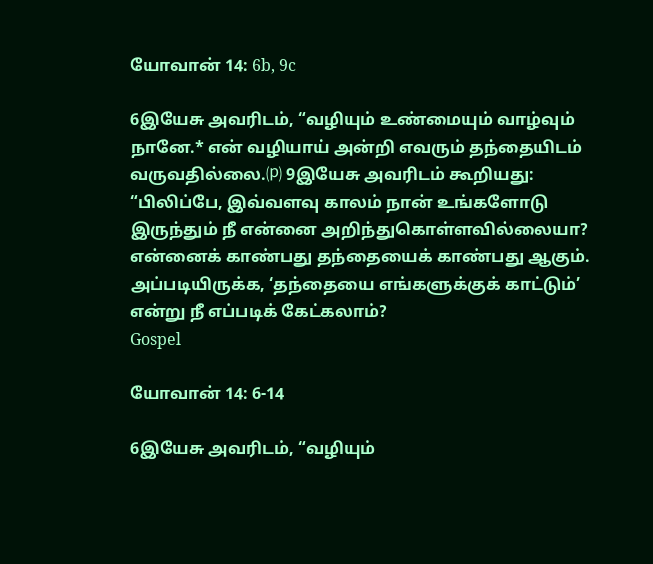யோவான் 14: 6b, 9c

6இயேசு அவரிடம், “வழியும் உண்மையும் வாழ்வும் நானே.* என் வழியாய் அன்றி எவரும் தந்தையிடம் வருவதில்லை.⒫ 9இயேசு அவரிடம் கூறியது: “பிலிப்பே, இவ்வளவு காலம் நான் உங்களோடு இருந்தும் நீ என்னை அறிந்துகொள்ளவில்லையா? என்னைக் காண்பது தந்தையைக் காண்பது ஆகும். அப்படியிருக்க, ‘தந்தையை எங்களுக்குக் காட்டும்’ என்று நீ எப்படிக் கேட்கலாம்?
Gospel

யோவான் 14: 6-14

6இயேசு அவரிடம், “வழியும்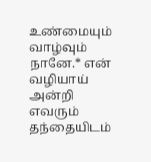உண்மையும் வாழ்வும் நானே.* என் வழியாய் அன்றி எவரும் தந்தையிடம்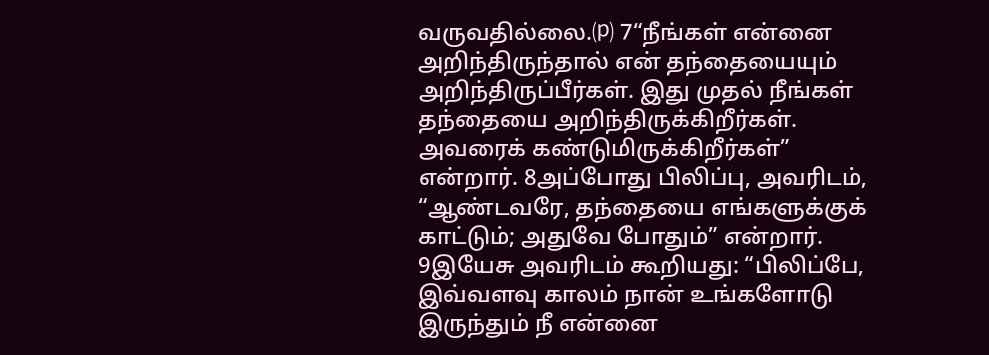வருவதில்லை.⒫ 7“நீங்கள் என்னை அறிந்திருந்தால் என் தந்தையையும் அறிந்திருப்பீர்கள். இது முதல் நீங்கள் தந்தையை அறிந்திருக்கிறீர்கள். அவரைக் கண்டுமிருக்கிறீர்கள்” என்றார். 8அப்போது பிலிப்பு, அவரிடம், “ஆண்டவரே, தந்தையை எங்களுக்குக் காட்டும்; அதுவே போதும்” என்றார். 9இயேசு அவரிடம் கூறியது: “பிலிப்பே, இவ்வளவு காலம் நான் உங்களோடு இருந்தும் நீ என்னை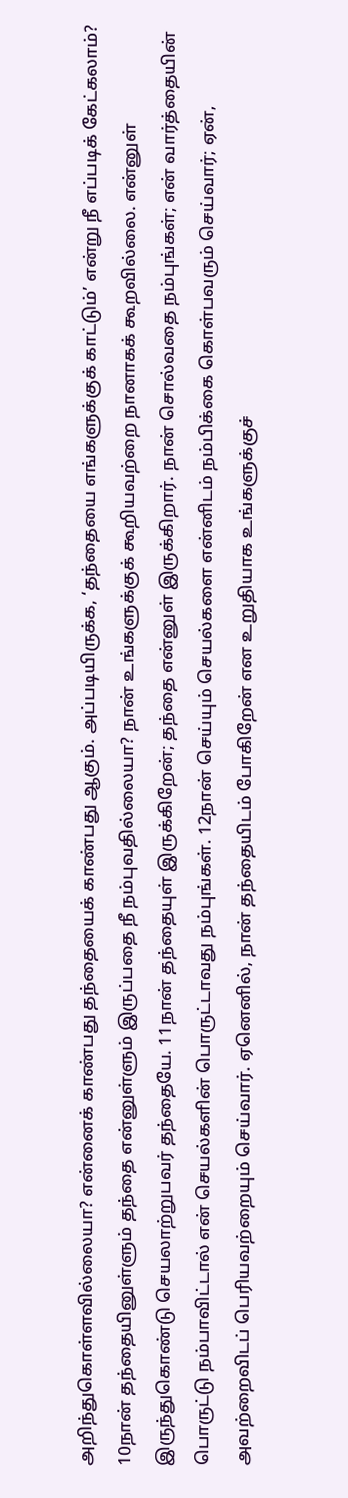அறிந்துகொள்ளவில்லையா? என்னைக் காண்பது தந்தையைக் காண்பது ஆகும். அப்படியிருக்க, ‘தந்தையை எங்களுக்குக் காட்டும்’ என்று நீ எப்படிக் கேட்கலாம்? 10நான் தந்தையினுள்ளும் தந்தை என்னுள்ளும் இருப்பதை நீ நம்புவதில்லையா? நான் உங்களுக்குக் கூறியவற்றை நானாகக் கூறவில்லை. என்னுள் இருந்துகொண்டு செயலாற்றுபவர் தந்தையே. 11நான் தந்தையுள் இருக்கிறேன்; தந்தை என்னுள் இருக்கிறார். நான் சொல்வதை நம்புங்கள்; என் வார்த்தையின் பொருட்டு நம்பாவிட்டால் என் செயல்களின் பொருட்டாவது நம்புங்கள். 12நான் செய்யும் செயல்களை என்னிடம் நம்பிக்கை கொள்பவரும் செய்வார்; ஏன், அவற்றைவிடப் பெரியவற்றையும் செய்வார். ஏனெனில், நான் தந்தையிடம் போகிறேன் என உறுதியாக உங்களுக்குச்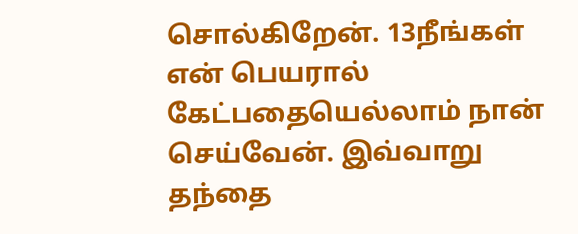சொல்கிறேன். 13நீங்கள் என் பெயரால் கேட்பதையெல்லாம் நான் செய்வேன். இவ்வாறு தந்தை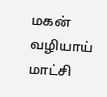மகன் வழியாய் மாட்சி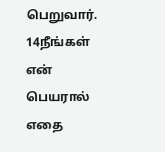பெறுவார். 14நீங்கள் என் பெயரால் எதை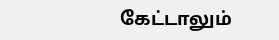கேட்டாலும்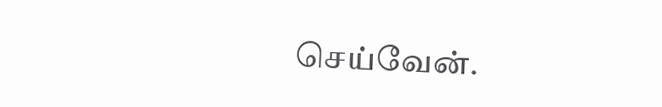செய்வேன்.